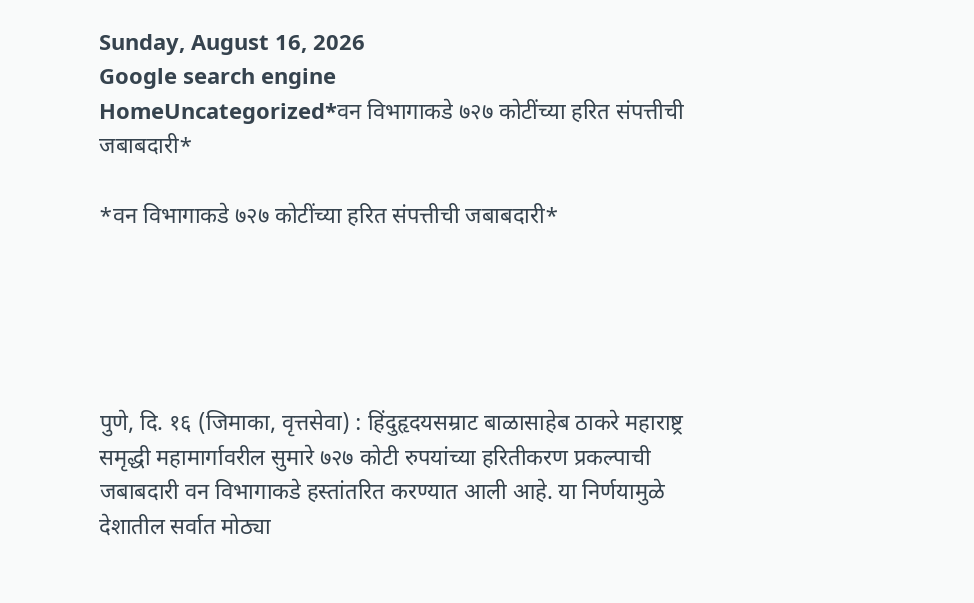Sunday, August 16, 2026
Google search engine
HomeUncategorized*वन विभागाकडे ७२७ कोटींच्या हरित संपत्तीची जबाबदारी*

*वन विभागाकडे ७२७ कोटींच्या हरित संपत्तीची जबाबदारी*





पुणे, दि. १६ (जिमाका, वृत्तसेवा) : हिंदुहृदयसम्राट बाळासाहेब ठाकरे महाराष्ट्र समृद्धी महामार्गावरील सुमारे ७२७ कोटी रुपयांच्या हरितीकरण प्रकल्पाची जबाबदारी वन विभागाकडे हस्तांतरित करण्यात आली आहे. या निर्णयामुळे देशातील सर्वात मोठ्या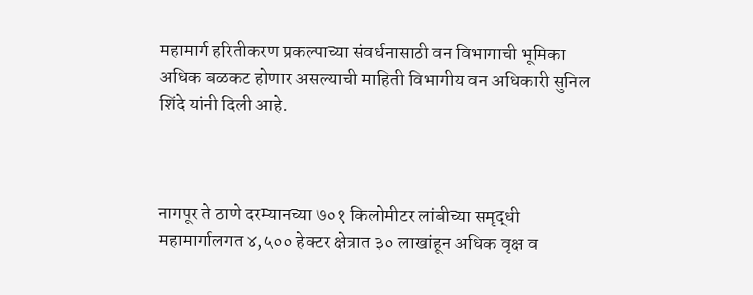महामार्ग हरितीकरण प्रकल्पाच्या संवर्धनासाठी वन विभागाची भूमिका अधिक बळकट होणार असल्याची माहिती विभागीय वन अधिकारी सुनिल शिंदे यांनी दिली आहे.



नागपूर ते ठाणे दरम्यानच्या ७०१ किलोमीटर लांबीच्या समृद्धी महामार्गालगत ४,५०० हेक्टर क्षेत्रात ३० लाखांहून अधिक वृक्ष व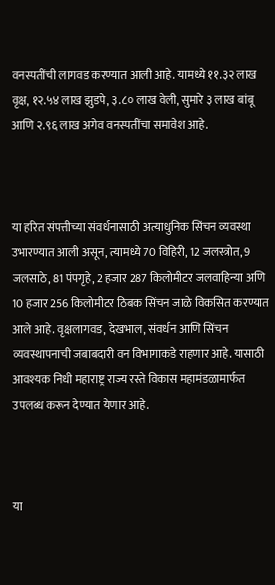वनस्पतींची लागवड करण्यात आली आहे. यामध्ये ११.३२ लाख वृक्ष, १२.५४ लाख झुडपे, ३.८० लाख वेली, सुमारे ३ लाख बांबू आणि २.९६ लाख अगेव वनस्पतींचा समावेश आहे.



या हरित संपत्तीच्या संवर्धनासाठी अत्याधुनिक सिंचन व्यवस्था उभारण्यात आली असून, त्यामध्ये 70 विहिरी, 12 जलस्त्रोत, 9 जलसाठे, 81 पंपगृहे, 2 हजार 287 किलोमीटर जलवाहिन्या अणि 10 हजार 256 किलोमीटर ठिबक सिंचन जाळे विकसित करण्यात आले आहे. वृक्षलागवड, देखभाल, संवर्धन आणि सिंचन व्यवस्थापनाची जबाबदारी वन विभागाकडे राहणार आहे. यासाठी आवश्यक निधी महाराष्ट्र राज्य रस्ते विकास महामंडळामार्फत उपलब्ध करून देण्यात येणार आहे.



या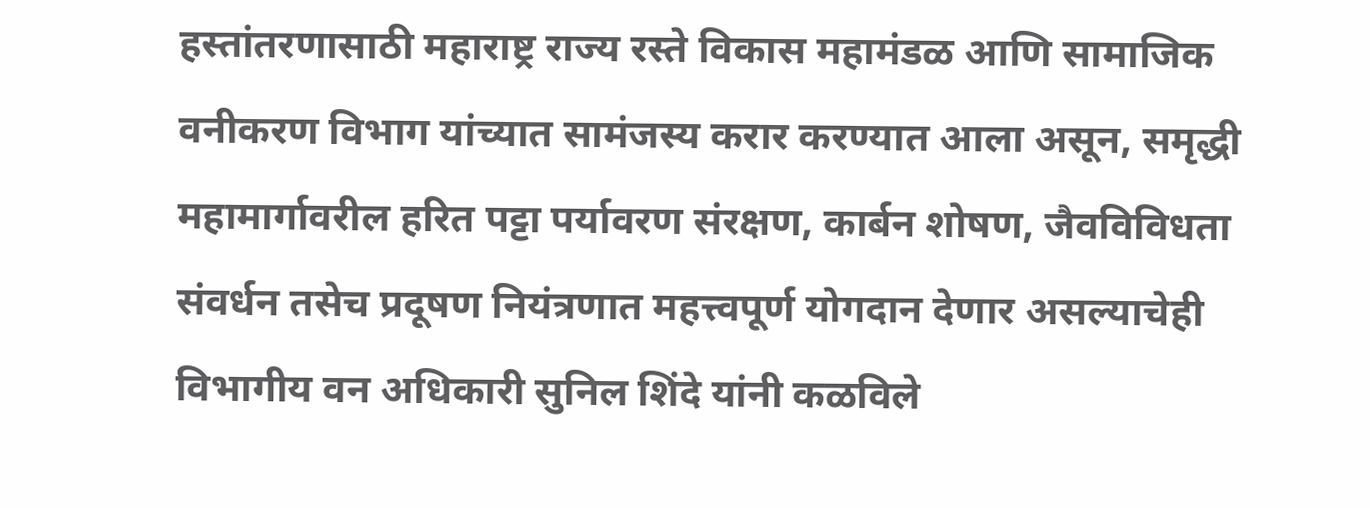हस्तांतरणासाठी महाराष्ट्र राज्य रस्ते विकास महामंडळ आणि सामाजिक वनीकरण विभाग यांच्यात सामंजस्य करार करण्यात आला असून, समृद्धी महामार्गावरील हरित पट्टा पर्यावरण संरक्षण, कार्बन शोषण, जैवविविधता संवर्धन तसेच प्रदूषण नियंत्रणात महत्त्वपूर्ण योगदान देणार असल्याचेही विभागीय वन अधिकारी सुनिल शिंदे यांनी कळविले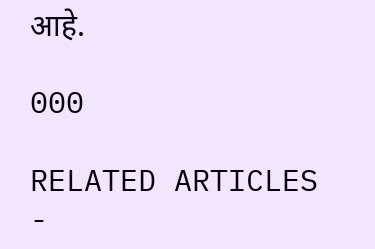आहे.

000

RELATED ARTICLES
-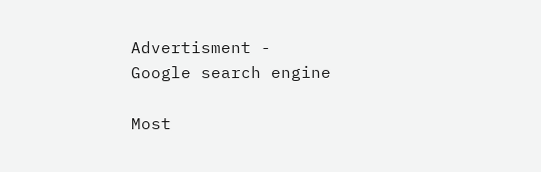Advertisment -
Google search engine

Most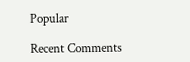Popular

Recent Comments